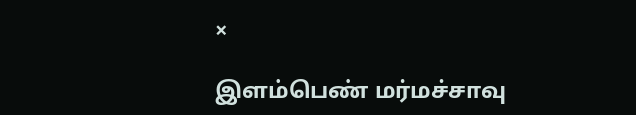×

இளம்பெண் மர்மச்சாவு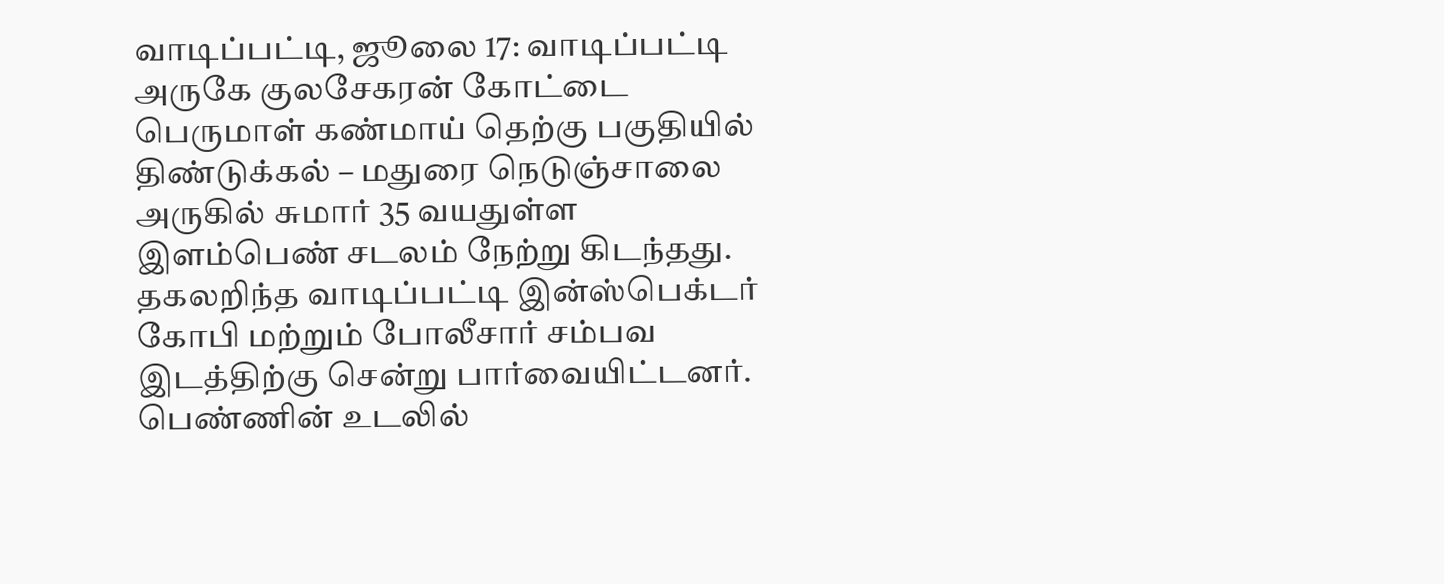வாடிப்பட்டி, ஜூலை 17: வாடிப்பட்டி அருகே குலசேகரன் கோட்டை பெருமாள் கண்மாய் தெற்கு பகுதியில் திண்டுக்கல் – மதுரை நெடுஞ்சாலை அருகில் சுமார் 35 வயதுள்ள இளம்பெண் சடலம் நேற்று கிடந்தது. தகலறிந்த வாடிப்பட்டி இன்ஸ்பெக்டர் கோபி மற்றும் போலீசார் சம்பவ இடத்திற்கு சென்று பார்வையிட்டனர். பெண்ணின் உடலில்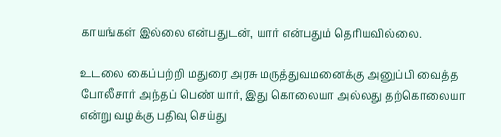காயங்கள் இல்லை என்பதுடன், யார் என்பதும் தெரியவில்லை.

உடலை கைப்பற்றி மதுரை அரசு மருத்துவமனைக்கு அனுப்பி வைத்த போலீசார் அந்தப் பெண் யார், இது கொலையா அல்லது தற்கொலையா என்று வழக்கு பதிவு செய்து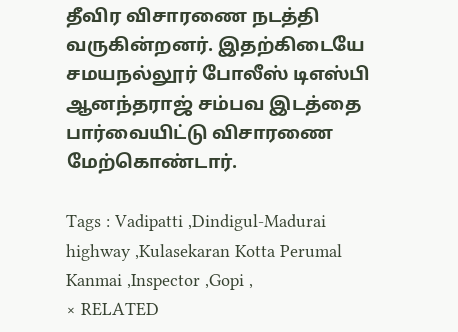தீவிர விசாரணை நடத்தி வருகின்றனர். இதற்கிடையே சமயநல்லூர் போலீஸ் டிஎஸ்பி ஆனந்தராஜ் சம்பவ இடத்தை பார்வையிட்டு விசாரணை மேற்கொண்டார்.

Tags : Vadipatti ,Dindigul-Madurai highway ,Kulasekaran Kotta Perumal Kanmai ,Inspector ,Gopi ,
× RELATED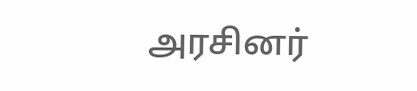அரசினர்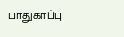பாதுகாப்பு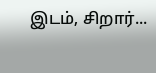இடம், சிறார்...